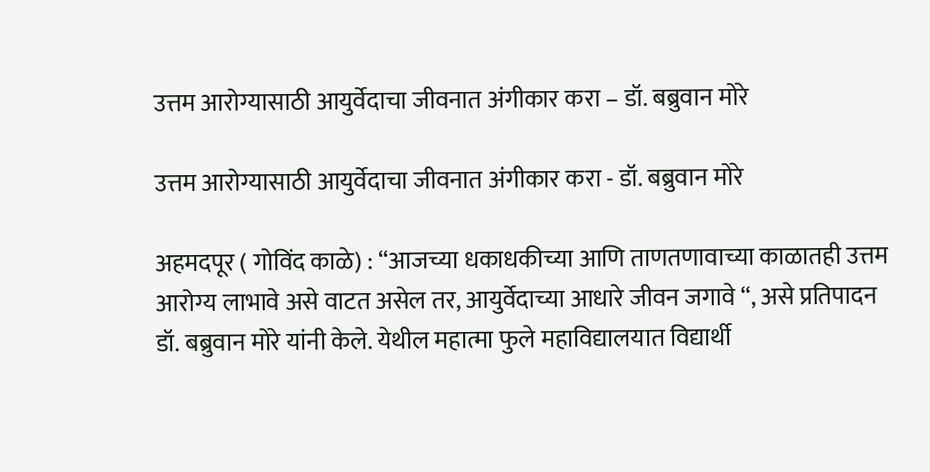उत्तम आरोग्यासाठी आयुर्वेदाचा जीवनात अंगीकार करा – डॉ. बब्रुवान मोरे

उत्तम आरोग्यासाठी आयुर्वेदाचा जीवनात अंगीकार करा - डॉ. बब्रुवान मोरे

अहमदपूर ( गोविंद काळे) : “आजच्या धकाधकीच्या आणि ताणतणावाच्या काळातही उत्तम आरोग्य लाभावे असे वाटत असेल तर, आयुर्वेदाच्या आधारे जीवन जगावे “, असे प्रतिपादन डॉ. बब्रुवान मोरे यांनी केले. येथील महात्मा फुले महाविद्यालयात विद्यार्थी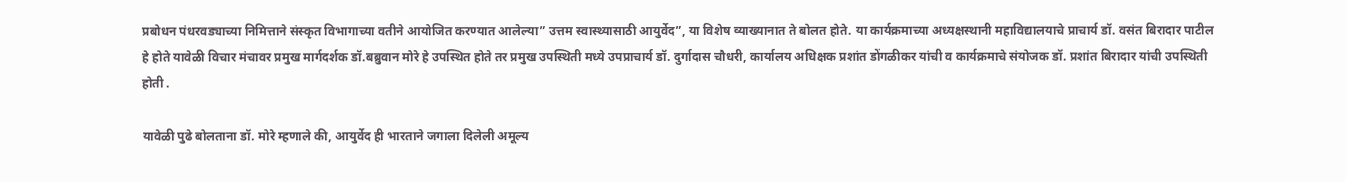प्रबोधन पंधरवड्याच्या निमित्ताने संस्कृत विभागाच्या वतीने आयोजित करण्यात आलेल्या” उत्तम स्वास्थ्यासाठी आयुर्वेद”, या विशेष व्याख्यानात ते बोलत होते. या कार्यक्रमाच्या अध्यक्षस्थानी महाविद्यालयाचे प्राचार्य डॉ. वसंत बिरादार पाटील हे होते यावेळी विचार मंचावर प्रमुख मार्गदर्शक डॉ.बब्रुवान मोरे हे उपस्थित होते तर प्रमुख उपस्थिती मध्ये उपप्राचार्य डॉ. दुर्गादास चौधरी, कार्यालय अधिक्षक प्रशांत डोंगळीकर यांची व कार्यक्रमाचे संयोजक डॉ. प्रशांत बिरादार यांची उपस्थिती होती .

यावेळी पुढे बोलताना डॉ. मोरे म्हणाले की, आयुर्वेद ही भारताने जगाला दिलेली अमूल्य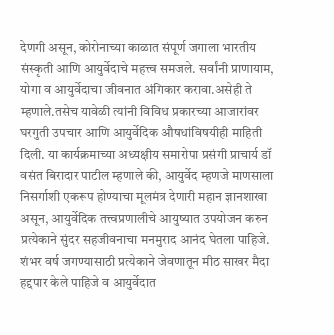देणगी असून, कोरोनाच्या काळात संपूर्ण जगाला भारतीय संस्कृती आणि आयुर्वेदाचे महत्त्व समजले. सर्वांनी प्राणायाम, योगा व आयुर्वेदाचा जीवनात अंगिकार करावा.असेही ते म्हणाले.तसेच यावेळी त्यांनी विविध प्रकारच्या आजारांवर घरगुती उपचार आणि आयुर्वेदिक औषधांविषयीही माहिती दिली. या कार्यक्रमाच्या अध्यक्षीय समारोपा प्रसंगी प्राचार्य डॉ वसंत बिरादार पाटील म्हणाले की, आयुर्वेद म्हणजे माणसाला निसर्गाशी एकरूप होण्याचा मूलमंत्र देणारी महान ज्ञानशाखा असून, आयुर्वेदिक तत्त्वप्रणालीचे आयुष्यात उपयोजन करुन प्रत्येकाने सुंदर सहजीवनाचा मनमुराद आनंद घेतला पाहिजे. शंभर वर्ष जगण्यासाठी प्रत्येकाने जेवणातून मीठ साखर मैदा हद्दपार केले पाहिजे व आयुर्वेदात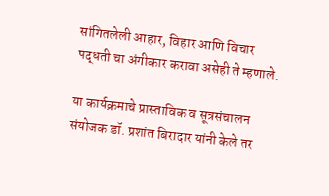सांगितलेली आहार, विहार आणि विचार पद्धती चा अंगीकार करावा असेही ते म्हणाले.

या कार्यक्रमाचे प्रास्ताविक व सूत्रसंचालन संयोजक डॉ. प्रशांत बिरादार यांनी केले तर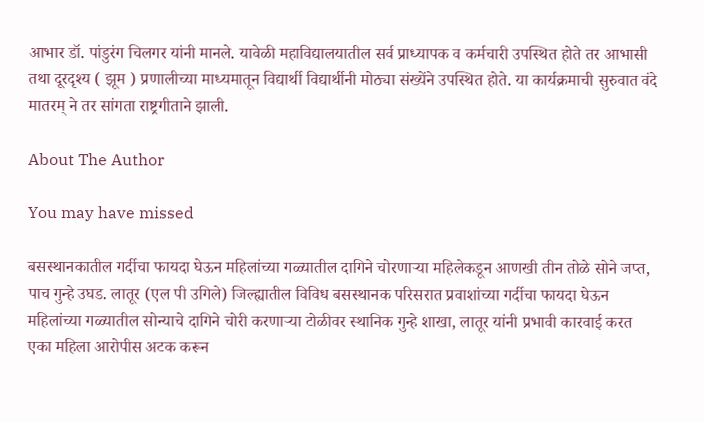आभार डॉ. पांडुरंग चिलगर यांनी मानले. यावेळी महाविद्यालयातील सर्व प्राध्यापक व कर्मचारी उपस्थित होते तर आभासी तथा दूरदृश्य ( झूम ) प्रणालीच्या माध्यमातून विद्यार्थी विद्यार्थीनी मोठ्या संख्येंने उपस्थित होते. या कार्यक्रमाची सुरुवात वंदे मातरम्‌ ने तर सांगता राष्ट्रगीताने झाली.

About The Author

You may have missed

बसस्थानकातील गर्दीचा फायदा घेऊन महिलांच्या गळ्यातील दागिने चोरणाऱ्या महिलेकडून आणखी तीन तोळे सोने जप्त, पाच गुन्हे उघड. लातूर (एल पी उगिले) जिल्ह्यातील विविध बसस्थानक परिसरात प्रवाशांच्या गर्दीचा फायदा घेऊन महिलांच्या गळ्यातील सोन्याचे दागिने चोरी करणाऱ्या टोळीवर स्थानिक गुन्हे शाखा, लातूर यांनी प्रभावी कारवाई करत एका महिला आरोपीस अटक करून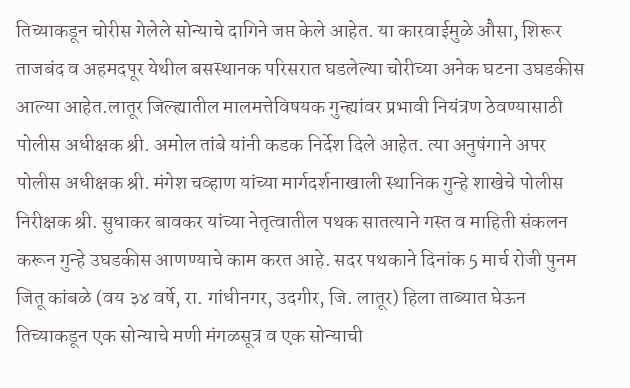तिच्याकडून चोरीस गेलेले सोन्याचे दागिने जप्त केले आहेत. या कारवाईमुळे औसा, शिरूर ताजबंद व अहमदपूर येथील बसस्थानक परिसरात घडलेल्या चोरीच्या अनेक घटना उघडकीस आल्या आहेत.लातूर जिल्ह्यातील मालमत्तेविषयक गुन्ह्यांवर प्रभावी नियंत्रण ठेवण्यासाठी पोलीस अधीक्षक श्री. अमोल तांबे यांनी कडक निर्देश दिले आहेत. त्या अनुषंगाने अपर पोलीस अधीक्षक श्री. मंगेश चव्हाण यांच्या मार्गदर्शनाखाली स्थानिक गुन्हे शाखेचे पोलीस निरीक्षक श्री. सुधाकर बावकर यांच्या नेतृत्वातील पथक सातत्याने गस्त व माहिती संकलन करून गुन्हे उघडकीस आणण्याचे काम करत आहे. सदर पथकाने दिनांक 5 मार्च रोजी पुनम जितू कांबळे (वय ३४ वर्षे, रा. गांधीनगर, उदगीर, जि. लातूर) हिला ताब्यात घेऊन तिच्याकडून एक सोन्याचे मणी मंगळसूत्र व एक सोन्याची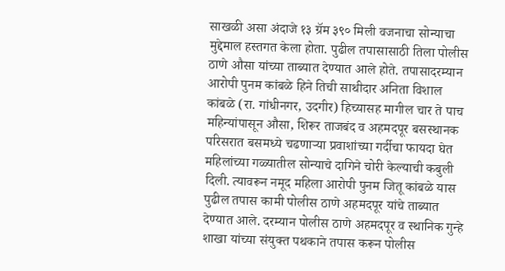साखळी असा अंदाजे १३ ग्रॅम ३९० मिली वजनाचा सोन्याचा मुद्देमाल हस्तगत केला होता. पुढील तपासासाठी तिला पोलीस ठाणे औसा यांच्या ताब्यात देण्यात आले होते. तपासादरम्यान आरोपी पुनम कांबळे हिने तिची साथीदार अनिता विशाल कांबळे (रा. गांधीनगर, उदगीर) हिच्यासह मागील चार ते पाच महिन्यांपासून औसा, शिरूर ताजबंद व अहमदपूर बसस्थानक परिसरात बसमध्ये चढणाऱ्या प्रवाशांच्या गर्दीचा फायदा घेत महिलांच्या गळ्यातील सोन्याचे दागिने चोरी केल्याची कबुली दिली. त्यावरून नमूद महिला आरोपी पुनम जितू कांबळे यास पुढील तपास कामी पोलीस ठाणे अहमदपूर यांचे ताब्यात देण्यात आले. दरम्यान पोलीस ठाणे अहमदपूर व स्थानिक गुन्हे शाखा यांच्या संयुक्त पथकाने तपास करून पोलीस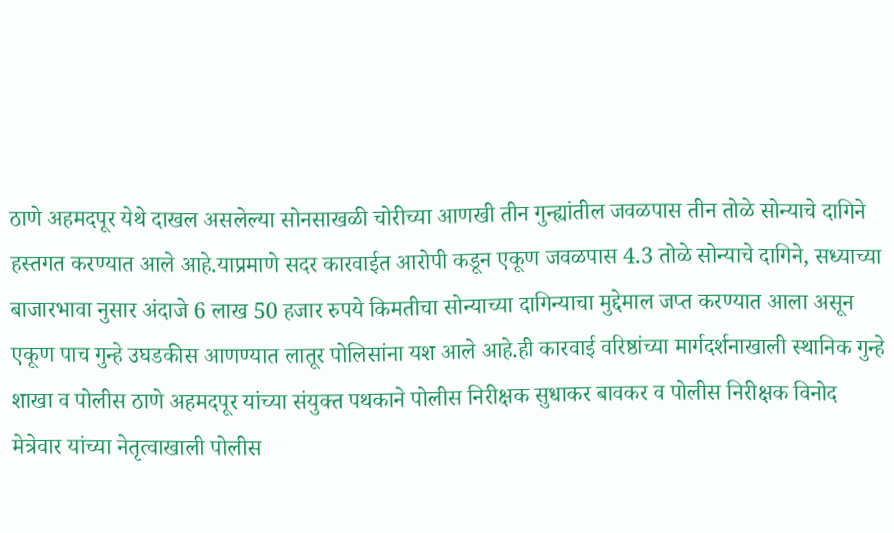ठाणे अहमदपूर येथे दाखल असलेल्या सोनसाखळी चोरीच्या आणखी तीन गुन्ह्यांतील जवळपास तीन तोळे सोन्याचे दागिने हस्तगत करण्यात आले आहे.याप्रमाणे सदर कारवाईत आरोपी कडून एकूण जवळपास 4.3 तोळे सोन्याचे दागिने, सध्याच्या बाजारभावा नुसार अंदाजे 6 लाख 50 हजार रुपये किमतीचा सोन्याच्या दागिन्याचा मुद्देमाल जप्त करण्यात आला असून एकूण पाच गुन्हे उघडकीस आणण्यात लातूर पोलिसांना यश आले आहे.ही कारवाई वरिष्ठांच्या मार्गदर्शनाखाली स्थानिक गुन्हे शाखा व पोलीस ठाणे अहमदपूर यांच्या संयुक्त पथकाने पोलीस निरीक्षक सुधाकर बावकर व पोलीस निरीक्षक विनोद मेत्रेवार यांच्या नेतृत्वाखाली पोलीस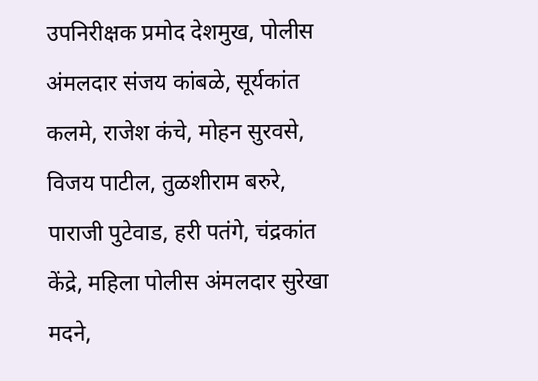उपनिरीक्षक प्रमोद देशमुख, पोलीस अंमलदार संजय कांबळे, सूर्यकांत कलमे, राजेश कंचे, मोहन सुरवसे, विजय पाटील, तुळशीराम बरुरे, पाराजी पुटेवाड, हरी पतंगे, चंद्रकांत केंद्रे, महिला पोलीस अंमलदार सुरेखा मदने,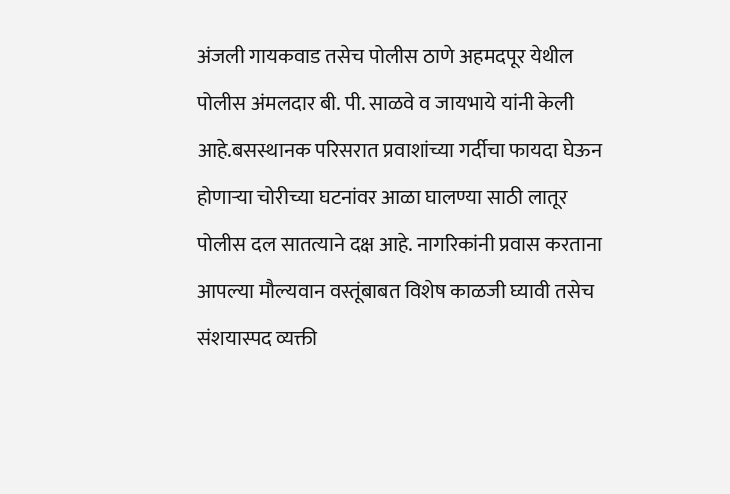अंजली गायकवाड तसेच पोलीस ठाणे अहमदपूर येथील पोलीस अंमलदार बी. पी. साळवे व जायभाये यांनी केली आहे.बसस्थानक परिसरात प्रवाशांच्या गर्दीचा फायदा घेऊन होणाऱ्या चोरीच्या घटनांवर आळा घालण्या साठी लातूर पोलीस दल सातत्याने दक्ष आहे. नागरिकांनी प्रवास करताना आपल्या मौल्यवान वस्तूंबाबत विशेष काळजी घ्यावी तसेच संशयास्पद व्यक्ती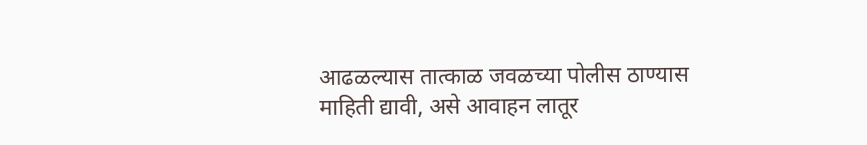आढळल्यास तात्काळ जवळच्या पोलीस ठाण्यास माहिती द्यावी, असे आवाहन लातूर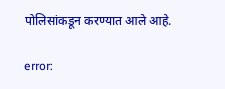पोलिसांकडून करण्यात आले आहे.

error: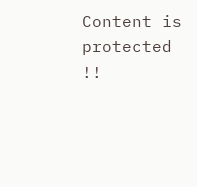Content is protected !!